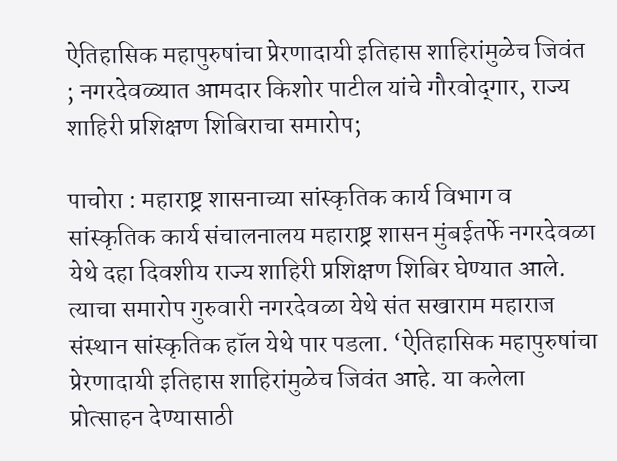ऐतिहासिक महापुरुषांचा प्रेरणादायी इतिहास शाहिरांमुळेच जिवंत ; नगरदेवळ्यात आमदार किशोर पाटील यांचे गौरवोद‌्गार, राज्य शाहिरी प्रशिक्षण शिबिराचा समारोप;

पाचोरा : महाराष्ट्र शासनाच्या सांस्कृतिक कार्य विभाग व सांस्कृतिक कार्य संचालनालय महाराष्ट्र शासन मुंबईतर्फे नगरदेवळा येथे दहा दिवशीय राज्य शाहिरी प्रशिक्षण शिबिर घेण्यात आले. त्याचा समारोप गुरुवारी नगरदेवळा येथे संत सखाराम महाराज संस्थान सांस्कृतिक हॉल येथे पार पडला. ‘ऐतिहासिक महापुरुषांचा प्रेरणादायी इतिहास शाहिरांमुळेच जिवंत आहे. या कलेला प्रोत्साहन देण्यासाठी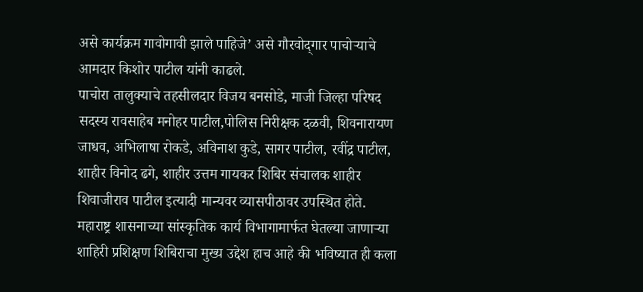असे कार्यक्रम गावोगावी झाले पाहिजे’ असे गौरवोद‌्गार पाचोऱ्याचे आमदार किशोर पाटील यांनी काढले.
पाचोरा तालुक्याचे तहसीलदार विजय बनसोडे, माजी जिल्हा परिषद सदस्य रावसाहेब मनोहर पाटील,पोलिस निरीक्षक दळवी, शिवनारायण जाधव, अभिलाषा रोकडे, अविनाश कुडे, सागर पाटील, रवींद्र पाटील, शाहीर विनोद ढगे, शाहीर उत्तम गायकर शिबिर संचालक शाहीर शिवाजीराव पाटील इत्यादी मान्यवर व्यासपीठावर उपस्थित होते. महाराष्ट्र शासनाच्या सांस्कृतिक कार्य विभागामार्फत घेतल्या जाणाऱ्या शाहिरी प्रशिक्षण शिबिराचा मुख्य उद्देश हाच आहे की भविष्यात ही कला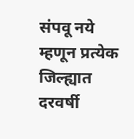संपवू नये म्हणून प्रत्येक जिल्ह्यात दरवर्षी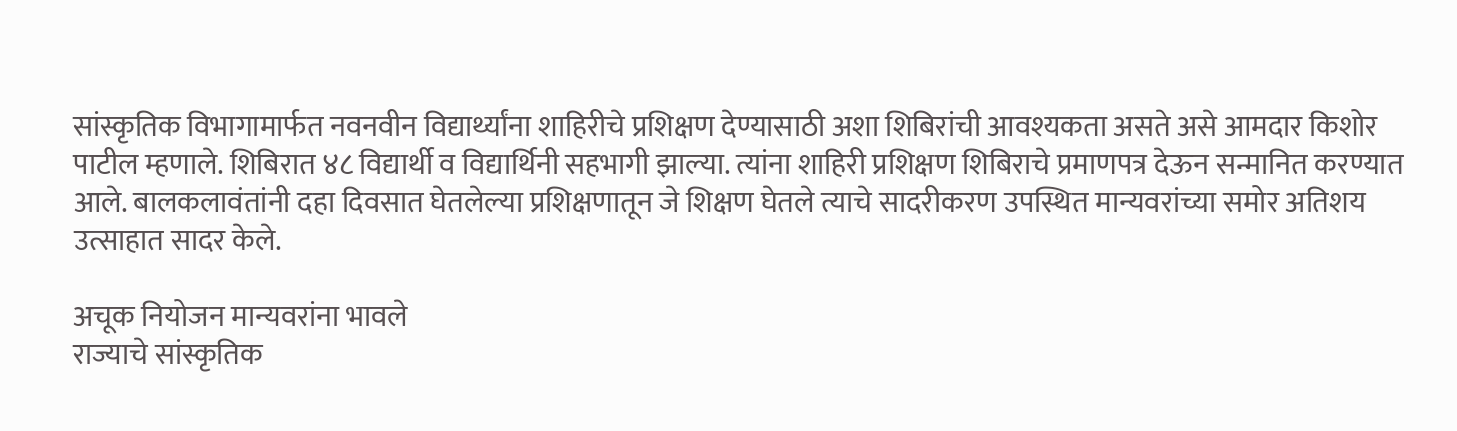सांस्कृतिक विभागामार्फत नवनवीन विद्यार्थ्यांना शाहिरीचे प्रशिक्षण देण्यासाठी अशा शिबिरांची आवश्यकता असते असे आमदार किशोर पाटील म्हणाले. शिबिरात ४८ विद्यार्थी व विद्यार्थिनी सहभागी झाल्या. त्यांना शाहिरी प्रशिक्षण शिबिराचे प्रमाणपत्र देऊन सन्मानित करण्यात आले. बालकलावंतांनी दहा दिवसात घेतलेल्या प्रशिक्षणातून जे शिक्षण घेतले त्याचे सादरीकरण उपस्थित मान्यवरांच्या समोर अतिशय उत्साहात सादर केले.

अचूक नियोजन मान्यवरांना भावले
राज्याचे सांस्कृतिक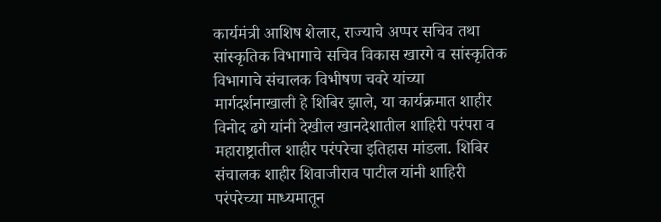कार्यमंत्री आशिष शेलार, राज्याचे अप्पर सचिव तथा सांस्कृतिक विभागाचे सचिव विकास खारगे व सांस्कृतिक विभागाचे संचालक विभीषण चवरे यांच्या मार्गदर्शनाखाली हे शिबिर झाले, या कार्यक्रमात शाहीर विनोद ढगे यांनी देखील खानदेशातील शाहिरी परंपरा व महाराष्ट्रातील शाहीर परंपरेचा इतिहास मांडला. शिबिर संचालक शाहीर शिवाजीराव पाटील यांनी शाहिरी परंपरेच्या माध्यमातून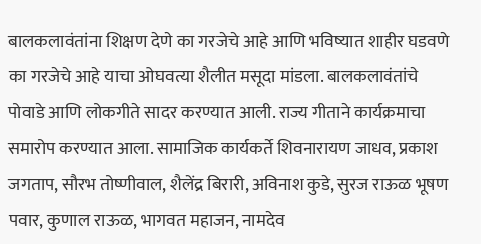बालकलावंतांना शिक्षण देणे का गरजेचे आहे आणि भविष्यात शाहीर घडवणे का गरजेचे आहे याचा ओघवत्या शैलीत मसूदा मांडला. बालकलावंतांचे पोवाडे आणि लोकगीते सादर करण्यात आली. राज्य गीताने कार्यक्रमाचा समारोप करण्यात आला. सामाजिक कार्यकर्ते शिवनारायण जाधव, प्रकाश जगताप, सौरभ तोष्णीवाल, शैलेंद्र बिरारी, अविनाश कुडे, सुरज राऊळ भूषण पवार, कुणाल राऊळ, भागवत महाजन, नामदेव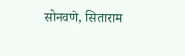सोनवणे, सिताराम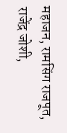महाजन, रामसिंग राजपूत, राजेंद्र जोशी,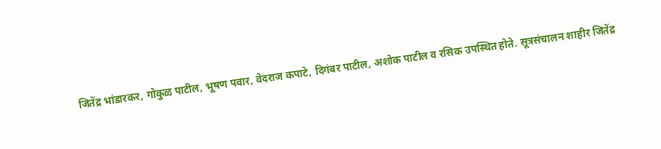जितेंद्र भांडारकर, गोकुळ पाटील, भूषण पवार, वेदराज कपाटे, दिगंबर पाटील, अशोक पाटील व रसिक उपस्थित होते. सूत्रसंचालन शाहीर जितेंद्र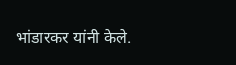भांडारकर यांनी केले.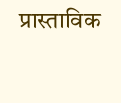प्रास्ताविक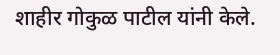शाहीर गोकुळ पाटील यांनी केले.